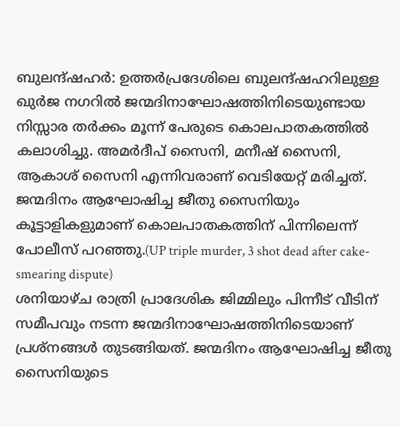ബുലന്ദ്ഷഹർ: ഉത്തർപ്രദേശിലെ ബുലന്ദ്ഷഹറിലുള്ള ഖുർജ നഗറിൽ ജന്മദിനാഘോഷത്തിനിടെയുണ്ടായ നിസ്സാര തർക്കം മൂന്ന് പേരുടെ കൊലപാതകത്തിൽ കലാശിച്ചു. അമർദീപ് സൈനി, മനീഷ് സൈനി, ആകാശ് സൈനി എന്നിവരാണ് വെടിയേറ്റ് മരിച്ചത്. ജന്മദിനം ആഘോഷിച്ച ജീതു സൈനിയും കൂട്ടാളികളുമാണ് കൊലപാതകത്തിന് പിന്നിലെന്ന് പോലീസ് പറഞ്ഞു.(UP triple murder, 3 shot dead after cake-smearing dispute)
ശനിയാഴ്ച രാത്രി പ്രാദേശിക ജിമ്മിലും പിന്നീട് വീടിന് സമീപവും നടന്ന ജന്മദിനാഘോഷത്തിനിടെയാണ് പ്രശ്നങ്ങൾ തുടങ്ങിയത്. ജന്മദിനം ആഘോഷിച്ച ജീതു സൈനിയുടെ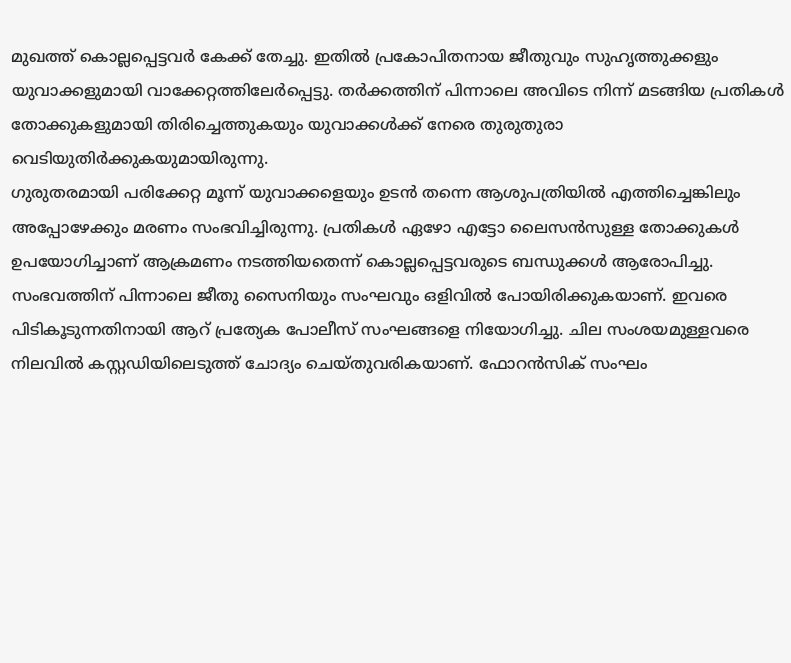മുഖത്ത് കൊല്ലപ്പെട്ടവർ കേക്ക് തേച്ചു. ഇതിൽ പ്രകോപിതനായ ജീതുവും സുഹൃത്തുക്കളും യുവാക്കളുമായി വാക്കേറ്റത്തിലേർപ്പെട്ടു. തർക്കത്തിന് പിന്നാലെ അവിടെ നിന്ന് മടങ്ങിയ പ്രതികൾ തോക്കുകളുമായി തിരിച്ചെത്തുകയും യുവാക്കൾക്ക് നേരെ തുരുതുരാ വെടിയുതിർക്കുകയുമായിരുന്നു.
ഗുരുതരമായി പരിക്കേറ്റ മൂന്ന് യുവാക്കളെയും ഉടൻ തന്നെ ആശുപത്രിയിൽ എത്തിച്ചെങ്കിലും അപ്പോഴേക്കും മരണം സംഭവിച്ചിരുന്നു. പ്രതികൾ ഏഴോ എട്ടോ ലൈസൻസുള്ള തോക്കുകൾ ഉപയോഗിച്ചാണ് ആക്രമണം നടത്തിയതെന്ന് കൊല്ലപ്പെട്ടവരുടെ ബന്ധുക്കൾ ആരോപിച്ചു.
സംഭവത്തിന് പിന്നാലെ ജീതു സൈനിയും സംഘവും ഒളിവിൽ പോയിരിക്കുകയാണ്. ഇവരെ പിടികൂടുന്നതിനായി ആറ് പ്രത്യേക പോലീസ് സംഘങ്ങളെ നിയോഗിച്ചു. ചില സംശയമുള്ളവരെ നിലവിൽ കസ്റ്റഡിയിലെടുത്ത് ചോദ്യം ചെയ്തുവരികയാണ്. ഫോറൻസിക് സംഘം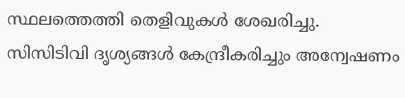സ്ഥലത്തെത്തി തെളിവുകൾ ശേഖരിച്ചു. സിസിടിവി ദൃശ്യങ്ങൾ കേന്ദ്രീകരിച്ചും അന്വേഷണം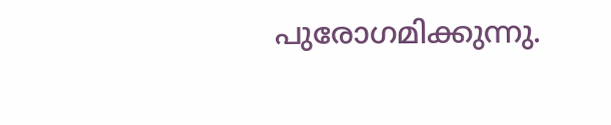പുരോഗമിക്കുന്നു.